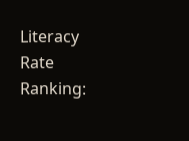Literacy Rate Ranking: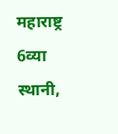महाराष्ट्र 6व्या स्थानी,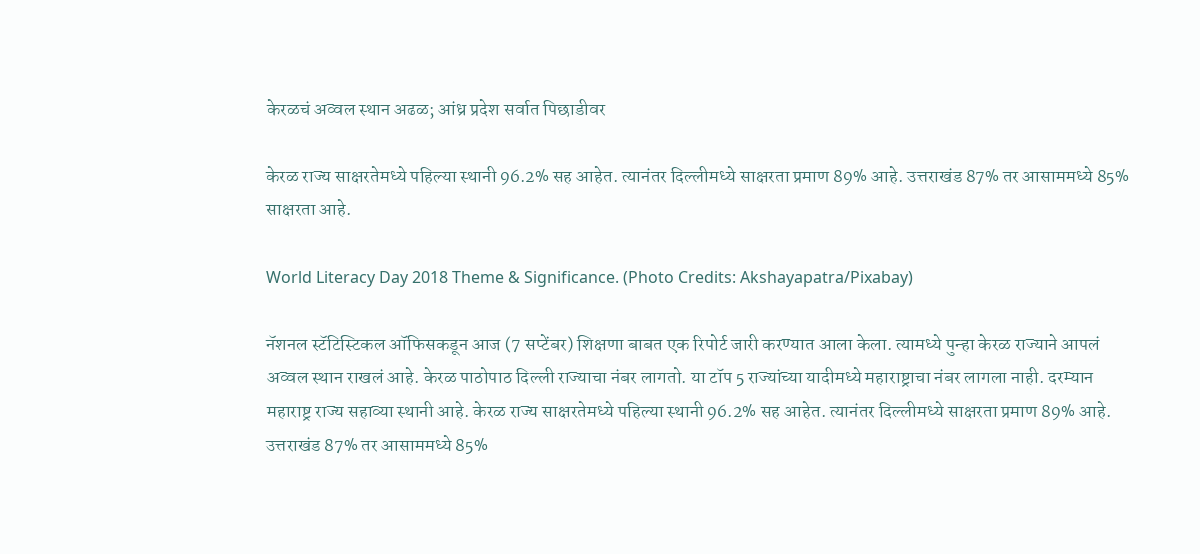केरळचं अव्वल स्थान अढळ; आंध्र प्रदेश सर्वात पिछाडीवर

केरळ राज्य साक्षरतेमध्ये पहिल्या स्थानी 96.2% सह आहेत. त्यानंतर दिल्लीमध्ये साक्षरता प्रमाण 89% आहे. उत्तराखंड 87% तर आसाममध्ये 85% साक्षरता आहे.

World Literacy Day 2018 Theme & Significance. (Photo Credits: Akshayapatra/Pixabay)

नॅशनल स्टॅटिस्टिकल ऑफिसकडून आज (7 सप्टेंबर) शिक्षणा बाबत एक रिपोर्ट जारी करण्यात आला केला. त्यामध्ये पुन्हा केरळ राज्याने आपलं अव्वल स्थान राखलं आहे. केरळ पाठोपाठ दिल्ली राज्याचा नंबर लागतो. या टॉप 5 राज्यांच्या यादीमध्ये महाराष्ट्राचा नंबर लागला नाही. दरम्यान महाराष्ट्र राज्य सहाव्या स्थानी आहे. केरळ राज्य साक्षरतेमध्ये पहिल्या स्थानी 96.2% सह आहेत. त्यानंतर दिल्लीमध्ये साक्षरता प्रमाण 89% आहे. उत्तराखंड 87% तर आसाममध्ये 85%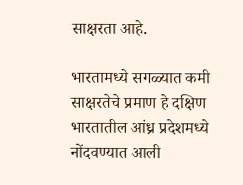साक्षरता आहे.

भारतामध्ये सगळ्यात कमी साक्षरतेचे प्रमाण हे दक्षिण भारतातील आंध्र प्रदेशमध्ये नोंदवण्यात आली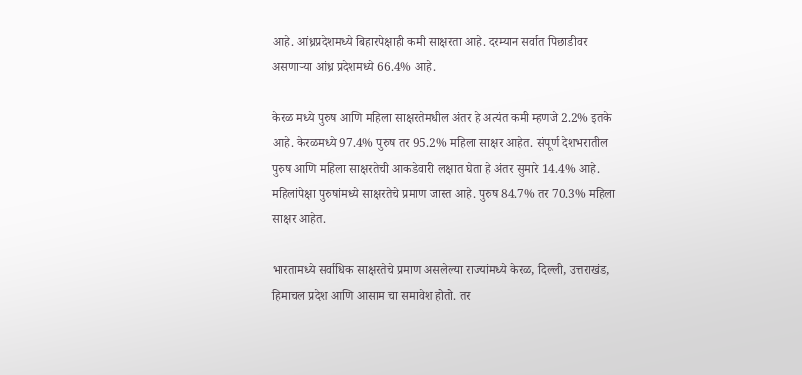आहे. आंध्रप्रदेशमध्ये बिहारपेक्षाही कमी साक्षरता आहे. दरम्यान सर्वात पिछाडीवर असणार्‍या आंध्र प्रदेशमध्ये 66.4% आहे.

केरळ मध्ये पुरुष आणि महिला साक्षरतेमधील अंतर हे अत्यंत कमी म्हणजे 2.2% इतके आहे. केरळमध्ये 97.4% पुरुष तर 95.2% महिला साक्षर आहेत. संपूर्ण देशभरातील पुरुष आणि महिला साक्षरतेची आकडेवारी लक्षात घेता हे अंतर सुमारे 14.4% आहे. महिलांपेक्षा पुरुषांमध्ये साक्षरतेचे प्रमाण जास्त आहे. पुरुष 84.7% तर 70.3% महिला साक्षर आहेत.

भारतामध्ये सर्वाधिक साक्षरतेचे प्रमाण असलेल्या राज्यांमध्ये केरळ, दिल्ली, उत्तराखंड, हिमाचल प्रदेश आणि आसाम चा समावेश होतो. तर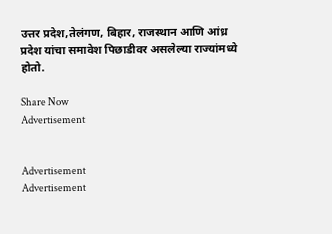उत्तर प्रदेश,तेलंगण, बिहार, राजस्थान आणि आंध्र प्रदेश यांचा समावेश पिछाडीवर असलेल्या राज्यांमध्ये होतो.

Share Now
Advertisement


Advertisement
Advertisement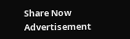Share Now
Advertisement